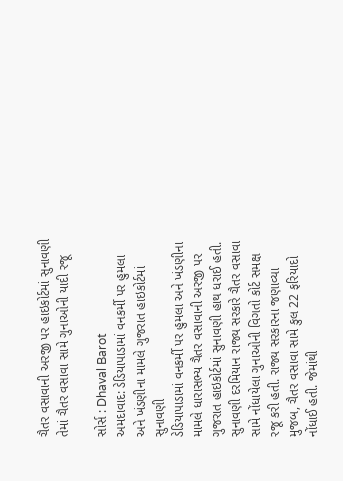ચૈતર વસાવાની અરજી પર હાઇકોર્ટમાં સુનાવણી તેમાં ચૈતર વસાવા સામે ગુનાઓની યાદી રજૂ

સોર્સ : Dhaval Barot
અમદાવાદ: ડેડિયાપાડામાં વનકર્મી પર હુમલા અને ખંડણીના મામલે ગુજરાત હાઇકોર્ટમાં સુનાવણી
ડેડિયાપાડામાં વનકર્મી પર હુમલા અને ખંડણીના મામલે ધારાસભ્ય ચૈતર વસાવાની અરજી પર ગુજરાત હાઇકોર્ટમાં સુનાવણી હાથ ધરાઈ હતી. સુનાવણી દરમિયાન રાજ્ય સરકારે ચૈતર વસાવા સામે નોંધાયેલા ગુનાઓની વિગતો કોર્ટ સમક્ષ રજૂ કરી હતી. રાજ્ય સરકારના જણાવ્યા મુજબ, ચૈતર વસાવા સામે કુલ 22 ફરિયાદો નોંધાઈ હતી. જેમાંથી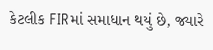કેટલીક FIRમાં સમાધાન થયું છે, જ્યારે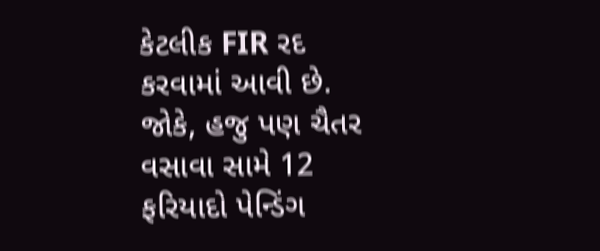કેટલીક FIR રદ કરવામાં આવી છે. જોકે, હજુ પણ ચૈતર વસાવા સામે 12 ફરિયાદો પેન્ડિંગ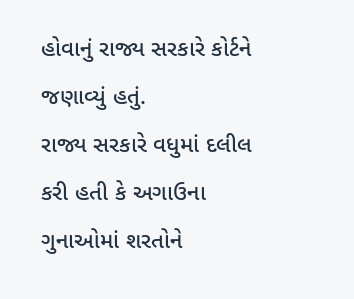હોવાનું રાજ્ય સરકારે કોર્ટને જણાવ્યું હતું.
રાજ્ય સરકારે વધુમાં દલીલ કરી હતી કે અગાઉના ગુનાઓમાં શરતોને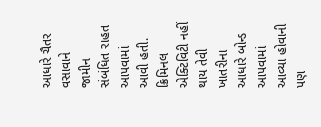આધારે ચૈતર વસાવાને જામીન સંબંધિત રાહત આપવામાં આવી હતી. ક્રિમિનલ એક્ટિવિટી નહીં થાય તેવી ખાતરીના આધારે બોન્ડ આપવામાં આવ્યા હોવાની પણ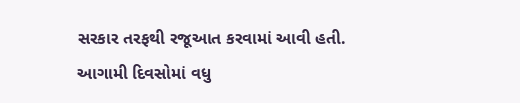સરકાર તરફથી રજૂઆત કરવામાં આવી હતી. આગામી દિવસોમાં વધુ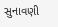સુનાવણી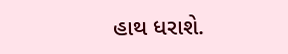હાથ ધરાશે.